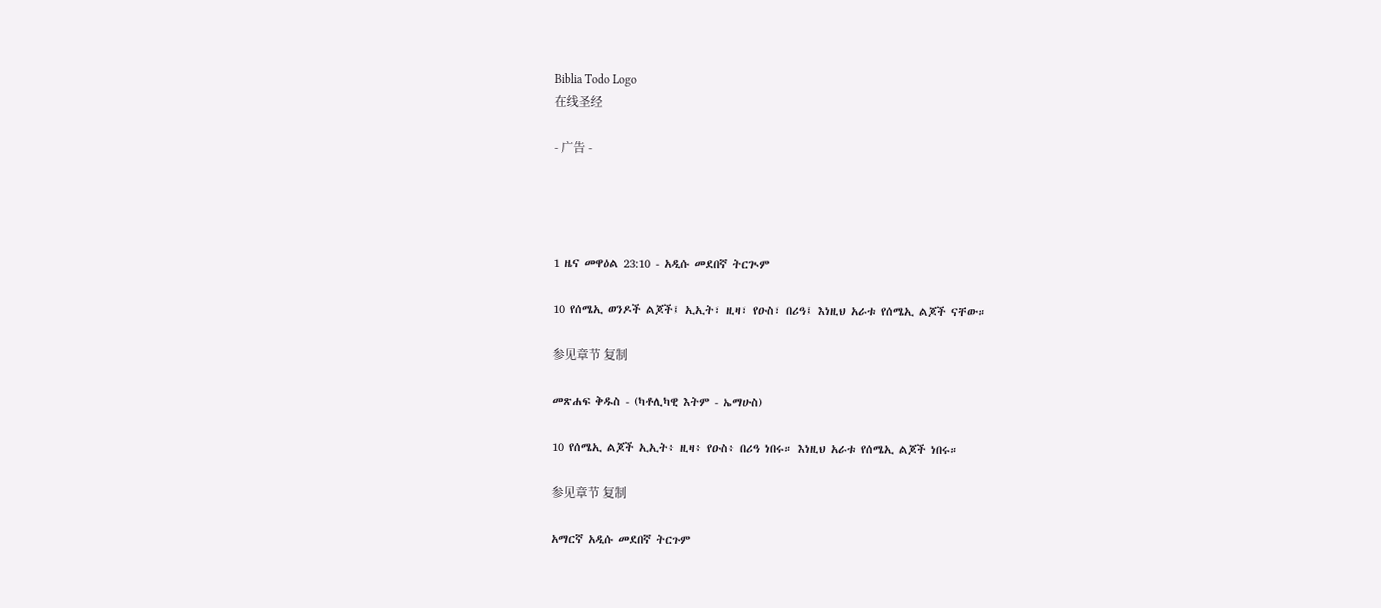Biblia Todo Logo
在线圣经

- 广告 -




1 ዜና መዋዕል 23:10 - አዲሱ መደበኛ ትርጒም

10 የሰሜኢ ወንዶች ልጆች፤ ኢኢት፣ ዚዛ፣ የዑስ፣ በሪዓ፤ እነዚህ አራቱ የሰሜኢ ልጆች ናቸው።

参见章节 复制

መጽሐፍ ቅዱስ - (ካቶሊካዊ እትም - ኤማሁስ)

10 የሰሜኢ ልጆች ኢኢት፥ ዚዛ፥ የዑስ፥ በሪዓ ነበሩ። እነዚህ አራቱ የሰሜኢ ልጆች ነበሩ።

参见章节 复制

አማርኛ አዲሱ መደበኛ ትርጉም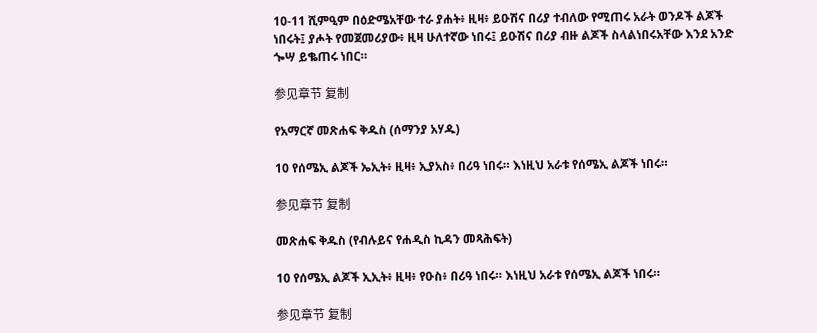10-11 ሺምዒም በዕድሜአቸው ተራ ያሐት፥ ዚዛ፥ ይዑሽና በሪያ ተብለው የሚጠሩ አራት ወንዶች ልጆች ነበሩት፤ ያሖት የመጀመሪያው፥ ዚዛ ሁለተኛው ነበሩ፤ ይዑሽና በሪያ ብዙ ልጆች ስላልነበሩአቸው እንደ አንድ ጐሣ ይቈጠሩ ነበር።

参见章节 复制

የአማርኛ መጽሐፍ ቅዱስ (ሰማንያ አሃዱ)

10 የሰሜኢ ልጆች ኤኢት፥ ዚዛ፥ ኢያአስ፥ በሪዓ ነበሩ። እነዚህ አራቱ የሰሜኢ ልጆች ነበሩ።

参见章节 复制

መጽሐፍ ቅዱስ (የብሉይና የሐዲስ ኪዳን መጻሕፍት)

10 የሰሜኢ ልጆች ኢኢት፥ ዚዛ፥ የዑስ፥ በሪዓ ነበሩ። እነዚህ አራቱ የሰሜኢ ልጆች ነበሩ።

参见章节 复制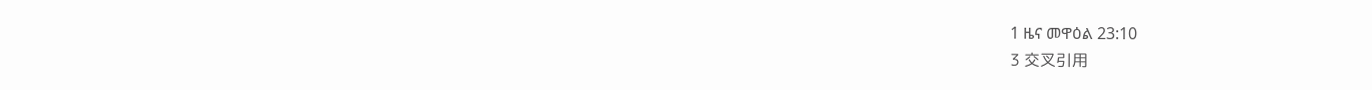1 ዜና መዋዕል 23:10
3 交叉引用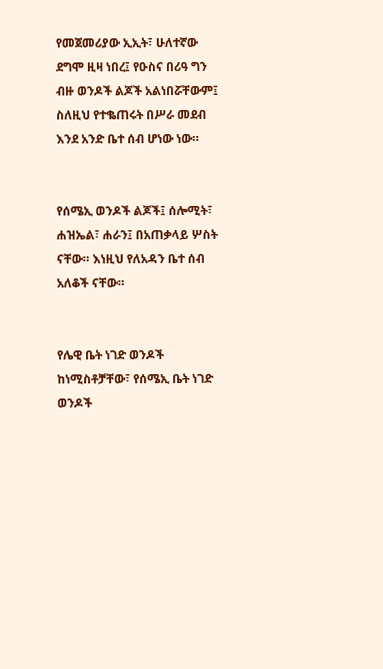የመጀመሪያው ኢኢት፣ ሁለተኛው ደግሞ ዚዛ ነበረ፤ የዑስና በሪዓ ግን ብዙ ወንዶች ልጆች አልነበሯቸውም፤ ስለዚህ የተቈጠሩት በሥራ መደብ እንደ አንድ ቤተ ሰብ ሆነው ነው።


የሰሜኢ ወንዶች ልጆች፤ ሰሎሚት፣ ሐዝኤል፣ ሐራን፤ በአጠቃላይ ሦስት ናቸው። እነዚህ የለአዳን ቤተ ሰብ አለቆች ናቸው።


የሌዊ ቤት ነገድ ወንዶች ከነሚስቶቻቸው፣ የሰሜኢ ቤት ነገድ ወንዶች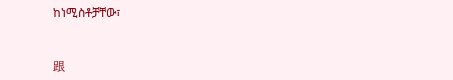ከነሚስቶቻቸው፣


跟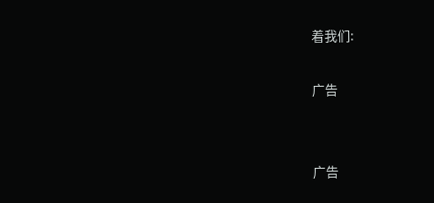着我们:

广告


广告